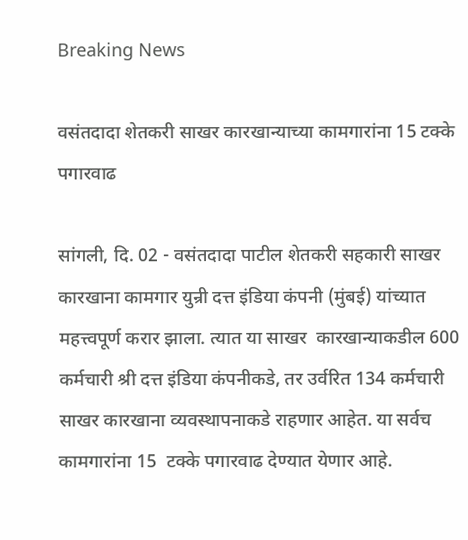Breaking News

वसंतदादा शेतकरी साखर कारखान्याच्या कामगारांना 15 टक्के पगारवाढ

सांगली, दि. 02 - वसंतदादा पाटील शेतकरी सहकारी साखर कारखाना कामगार युन्री दत्त इंडिया कंपनी (मुंबई) यांच्यात महत्त्वपूर्ण करार झाला. त्यात या साखर  कारखान्याकडील 600 कर्मचारी श्री दत्त इंडिया कंपनीकडे, तर उर्वरित 134 कर्मचारी साखर कारखाना व्यवस्थापनाकडे राहणार आहेत. या सर्वच कामगारांना 15  टक्के पगारवाढ देण्यात येणार आहे.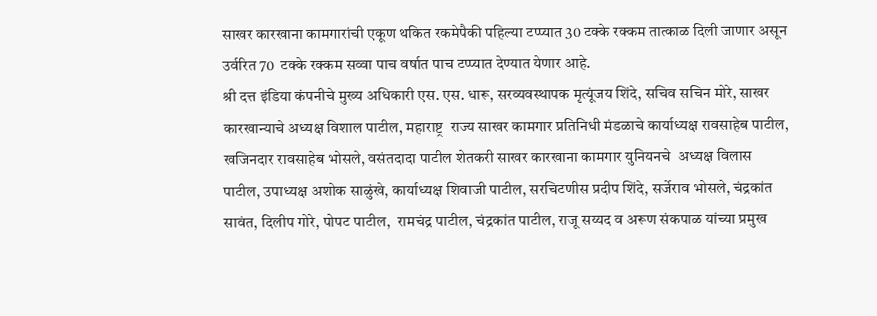साखर कारखाना कामगारांची एकूण थकित रकमेपैकी पहिल्या टप्प्यात 30 टक्के रक्कम तात्काळ दिली जाणार असून उर्वरित 70  टक्के रक्कम सव्वा पाच वर्षात पाच टप्प्यात देण्यात येणार आहे.
श्री दत्त इंडिया कंपनीचे मुख्य अधिकारी एस. एस. धारू, सरव्यवस्थापक मृत्यूंजय शिंदे, सचिव सचिन मोरे, साखर कारखान्याचे अध्यक्ष विशाल पाटील, महाराष्ट्र  राज्य साखर कामगार प्रतिनिधी मंडळाचे कार्याध्यक्ष रावसाहेब पाटील, खजिनदार रावसाहेब भोसले, वसंतदादा पाटील शेतकरी साखर कारखाना कामगार युनियनचे  अध्यक्ष विलास पाटील, उपाध्यक्ष अशोक साळुंखे, कार्याध्यक्ष शिवाजी पाटील, सरचिटणीस प्रदीप शिंदे, सर्जेराव भोसले, चंद्रकांत सावंत, दिलीप गोरे, पोपट पाटील,  रामचंद्र पाटील, चंद्रकांत पाटील, राजू सय्यद व अरूण संकपाळ यांच्या प्रमुख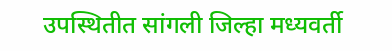उपस्थितीत सांगली जिल्हा मध्यवर्ती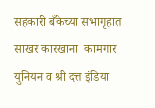सहकारी बँकेच्या सभागृहात साखर कारखाना  कामगार युनियन व श्री दत्त इंडिया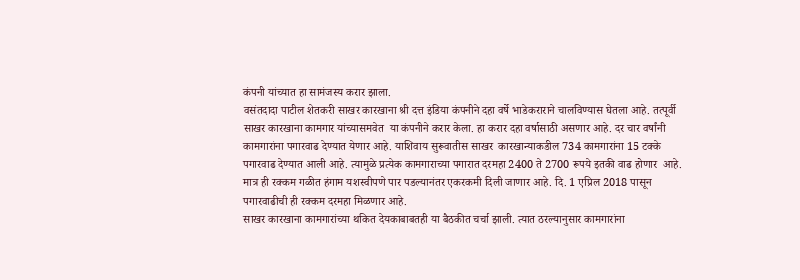कंपनी यांच्यात हा सामंजस्य करार झाला.
वसंतदादा पाटील शेतकरी साखर कारखाना श्री दत्त इंडिया कंपनीने दहा वर्षे भाडेकराराने चालविण्यास घेतला आहे. तत्पूर्वी साखर कारखाना कामगार यांच्यासमवेत  या कंपनीने करार केला. हा करार दहा वर्षासाठी असणार आहे. दर चार वर्षांनी कामगारांना पगारवाढ देण्यात येणार आहे. याशिवाय सुरूवातीस साखर  कारखान्याकडील 734 कामगारांना 15 टक्के पगारवाढ देण्यात आली आहे. त्यामुळे प्रत्येक कामगाराच्या पगारात दरमहा 2400 ते 2700 रूपये इतकी वाढ होणार  आहे. मात्र ही रक्कम गळीत हंगाम यशस्वीपणे पार पडल्यानंतर एकरकमी दिली जाणार आहे. दि. 1 एप्रिल 2018 पासून पगारवाढीची ही रक्कम दरमहा मिळणार आहे.
साखर कारखाना कामगारांच्या थकित देयकाबाबतही या बैठकीत चर्चा झाली. त्यात ठरल्यानुसार कामगारांना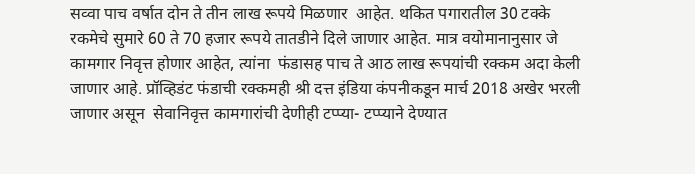सव्वा पाच वर्षात दोन ते तीन लाख रूपये मिळणार  आहेत. थकित पगारातील 30 टक्के रकमेचे सुमारे 60 ते 70 हजार रूपये तातडीने दिले जाणार आहेत. मात्र वयोमानानुसार जे कामगार निवृत्त होणार आहेत, त्यांना  फंडासह पाच ते आठ लाख रूपयांची रक्कम अदा केली जाणार आहे. प्रॉव्हिडंट फंडाची रक्कमही श्री दत्त इंडिया कंपनीकडून मार्च 2018 अखेर भरली जाणार असून  सेवानिवृत्त कामगारांची देणीही टप्प्या- टप्प्याने देण्यात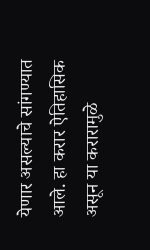येणार असल्याचे सांगण्यात आले. हा करार ऐतिहासिक असून या करारामुळे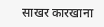साखर कारखाना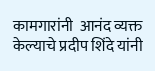कामगारांनी  आनंद व्यक्त केल्याचे प्रदीप शिंदे यांनी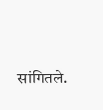सांगितले.